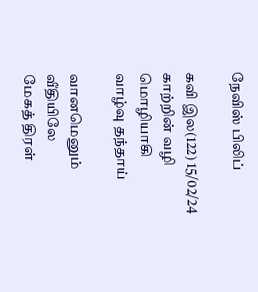நேவிஸ் பிலிப்

கவி இல(122) 15/02/24
காற்றின் வழி மொழியாகி
வாழ்வு தந்தாய்

வானமெனும் வீதியிலே
மேகத் திரள்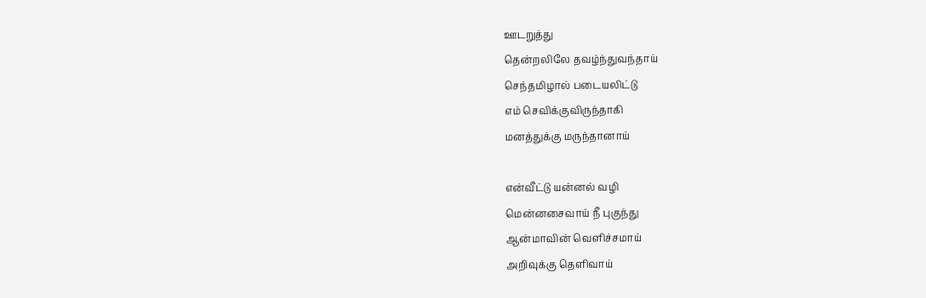ஊடறுத்து
தென்றலிலே தவழ்ந்துவந்தாய்
செந்தமிழால் படையலிட்டு
எம் செவிக்குவிருந்தாகி
மனத்துக்கு மருந்தானாய்

என்வீட்டு யன்னல் வழி
மென்னசைவாய் நீ புகுந்து
ஆன்மாவின் வெளிச்சமாய்
அறிவுக்கு தெளிவாய்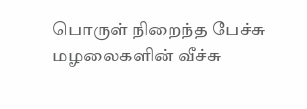பொருள் நிறைந்த பேச்சு
மழலைகளின் வீச்சு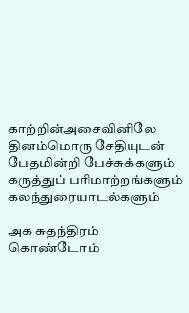காற்றின்அசைவினிலே
தினம்மொரு சேதியுடன்
பேதமின்றி பேச்சுக்களும்
கருத்துப் பரிமாற்றங்களும்
கலந்துரையாடல்களும்

அக சுதந்திரம் கொண்டோம்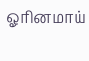ஓரினமாய்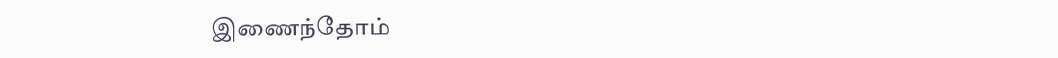இணைந்தோம்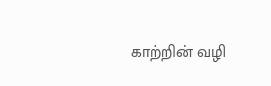காற்றின் வழி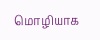மொழியாக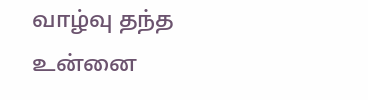வாழ்வு தந்த உன்னை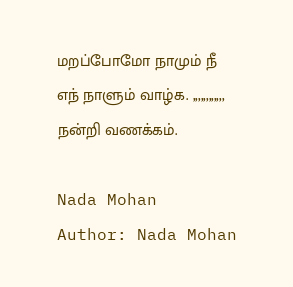மறப்போமோ நாமும் நீ
எந் நாளும் வாழ்க. ,,,,,,,,,,,,
நன்றி வணக்கம்.

Nada Mohan
Author: Nada Mohan